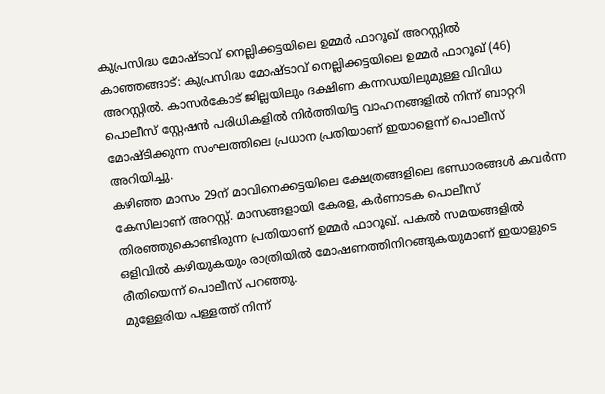കുപ്രസിദ്ധ മോഷ്ടാവ് നെല്ലിക്കട്ടയിലെ ഉമ്മർ ഫാറൂഖ് അറസ്റ്റിൽ
കാഞ്ഞങ്ങാട്: കുപ്രസിദ്ധ മോഷ്ടാവ് നെല്ലിക്കട്ടയിലെ ഉമ്മർ ഫാറൂഖ് (46) അറസ്റ്റിൽ. കാസർകോട് ജില്ലയിലും ദക്ഷിണ കന്നഡയിലുമുള്ള വിവിധ പൊലീസ് സ്റ്റേഷൻ പരിധികളിൽ നിർത്തിയിട്ട വാഹനങ്ങളിൽ നിന്ന് ബാറ്ററി മോഷ്ടിക്കുന്ന സംഘത്തിലെ പ്രധാന പ്രതിയാണ് ഇയാളെന്ന് പൊലീസ് അറിയിച്ചു.
കഴിഞ്ഞ മാസം 29ന് മാവിനെക്കട്ടയിലെ ക്ഷേത്രങ്ങളിലെ ഭണ്ഡാരങ്ങൾ കവർന്ന കേസിലാണ് അറസ്റ്റ്. മാസങ്ങളായി കേരള, കർണാടക പൊലീസ് തിരഞ്ഞുകൊണ്ടിരുന്ന പ്രതിയാണ് ഉമ്മർ ഫാറൂഖ്. പകൽ സമയങ്ങളിൽ ഒളിവിൽ കഴിയുകയും രാത്രിയിൽ മോഷണത്തിനിറങ്ങുകയുമാണ് ഇയാളുടെ രീതിയെന്ന് പൊലീസ് പറഞ്ഞു.
മുള്ളേരിയ പള്ളത്ത് നിന്ന്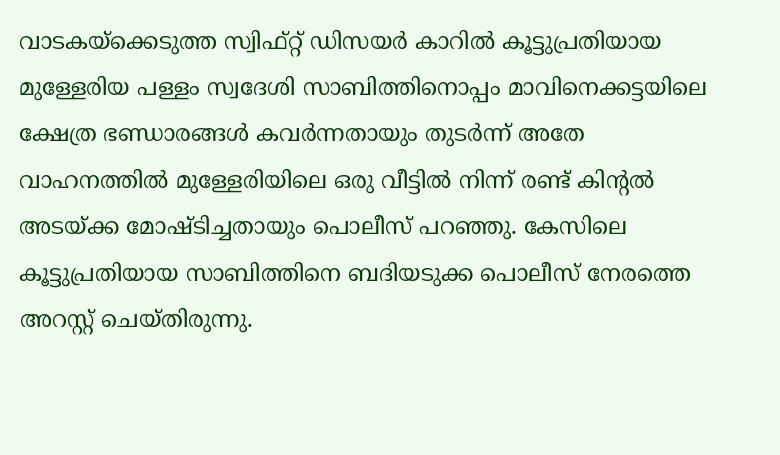വാടകയ്ക്കെടുത്ത സ്വിഫ്റ്റ് ഡിസയർ കാറിൽ കൂട്ടുപ്രതിയായ മുള്ളേരിയ പള്ളം സ്വദേശി സാബിത്തിനൊപ്പം മാവിനെക്കട്ടയിലെ ക്ഷേത്ര ഭണ്ഡാരങ്ങൾ കവർന്നതായും തുടർന്ന് അതേ വാഹനത്തിൽ മുള്ളേരിയിലെ ഒരു വീട്ടിൽ നിന്ന് രണ്ട് കിന്റൽ അടയ്ക്ക മോഷ്ടിച്ചതായും പൊലീസ് പറഞ്ഞു. കേസിലെ കൂട്ടുപ്രതിയായ സാബിത്തിനെ ബദിയടുക്ക പൊലീസ് നേരത്തെ അറസ്റ്റ് ചെയ്തിരുന്നു.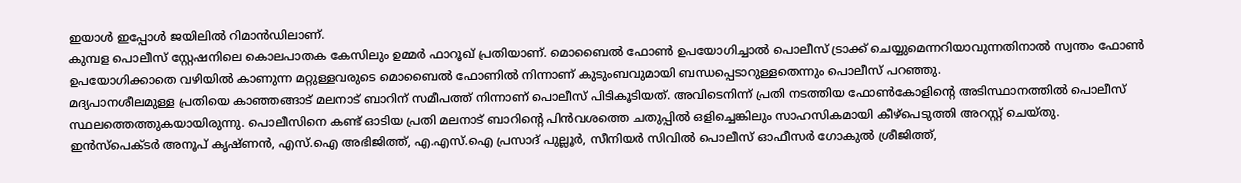ഇയാൾ ഇപ്പോൾ ജയിലിൽ റിമാൻഡിലാണ്.
കുമ്പള പൊലീസ് സ്റ്റേഷനിലെ കൊലപാതക കേസിലും ഉമ്മർ ഫാറൂഖ് പ്രതിയാണ്. മൊബൈൽ ഫോൺ ഉപയോഗിച്ചാൽ പൊലീസ് ട്രാക്ക് ചെയ്യുമെന്നറിയാവുന്നതിനാൽ സ്വന്തം ഫോൺ ഉപയോഗിക്കാതെ വഴിയിൽ കാണുന്ന മറ്റുള്ളവരുടെ മൊബൈൽ ഫോണിൽ നിന്നാണ് കുടുംബവുമായി ബന്ധപ്പെടാറുള്ളതെന്നും പൊലീസ് പറഞ്ഞു.
മദ്യപാനശീലമുള്ള പ്രതിയെ കാഞ്ഞങ്ങാട് മലനാട് ബാറിന് സമീപത്ത് നിന്നാണ് പൊലീസ് പിടികൂടിയത്. അവിടെനിന്ന് പ്രതി നടത്തിയ ഫോൺകോളിന്റെ അടിസ്ഥാനത്തിൽ പൊലീസ് സ്ഥലത്തെത്തുകയായിരുന്നു. പൊലീസിനെ കണ്ട് ഓടിയ പ്രതി മലനാട് ബാറിന്റെ പിൻവശത്തെ ചതുപ്പിൽ ഒളിച്ചെങ്കിലും സാഹസികമായി കീഴ്പെടുത്തി അറസ്റ്റ് ചെയ്തു.
ഇൻസ്പെക്ടർ അനൂപ് കൃഷ്ണൻ, എസ്.ഐ അഭിജിത്ത്, എ.എസ്.ഐ പ്രസാദ് പുല്ലൂർ, സീനിയർ സിവിൽ പൊലീസ് ഓഫീസർ ഗോകുൽ ശ്രീജിത്ത്,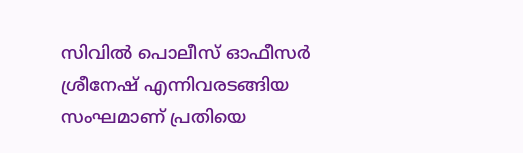സിവിൽ പൊലീസ് ഓഫീസർ ശ്രീനേഷ് എന്നിവരടങ്ങിയ സംഘമാണ് പ്രതിയെ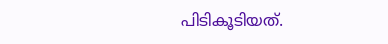പിടികൂടിയത്.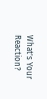What's Your Reaction?